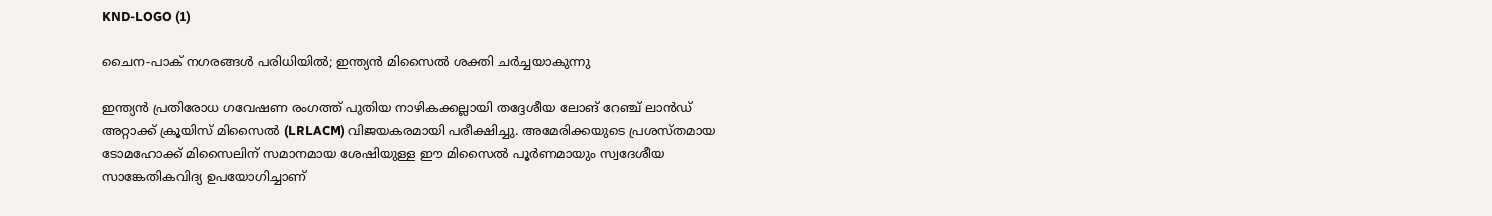KND-LOGO (1)

ചൈന-പാക് നഗരങ്ങൾ പരിധിയിൽ; ഇന്ത്യൻ മിസൈൽ ശക്തി ചർച്ചയാകുന്നു

ഇന്ത്യൻ പ്രതിരോധ ഗവേഷണ രംഗത്ത് പുതിയ നാഴികക്കല്ലായി തദ്ദേശീയ ലോങ് റേഞ്ച് ലാൻഡ് അറ്റാക്ക് ക്രൂയിസ് മിസൈൽ (LRLACM) വിജയകരമായി പരീക്ഷിച്ചു. അമേരിക്കയുടെ പ്രശസ്തമായ ടോമഹോക്ക് മിസൈലിന് സമാനമായ ശേഷിയുള്ള ഈ മിസൈൽ പൂർണമായും സ്വദേശീയ സാങ്കേതികവിദ്യ ഉപയോഗിച്ചാണ്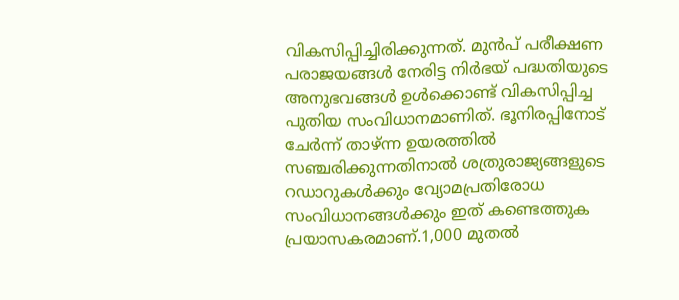വികസിപ്പിച്ചിരിക്കുന്നത്. മുൻപ് പരീക്ഷണ പരാജയങ്ങൾ നേരിട്ട നിർഭയ് പദ്ധതിയുടെ അനുഭവങ്ങൾ ഉൾക്കൊണ്ട് വികസിപ്പിച്ച പുതിയ സംവിധാനമാണിത്. ഭൂനിരപ്പിനോട് ചേർന്ന് താഴ്ന്ന ഉയരത്തിൽ സഞ്ചരിക്കുന്നതിനാൽ ശത്രുരാജ്യങ്ങളുടെ റഡാറുകൾക്കും വ്യോമപ്രതിരോധ സംവിധാനങ്ങൾക്കും ഇത് കണ്ടെത്തുക പ്രയാസകരമാണ്.1,000 മുതൽ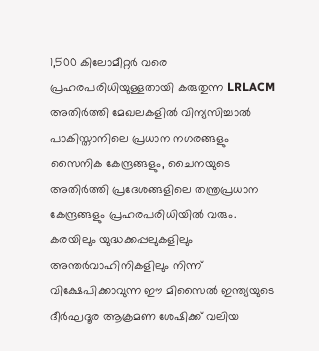1,500 കിലോമീറ്റർ വരെ പ്രഹരപരിധിയുള്ളതായി കരുതുന്ന LRLACM അതിർത്തി മേഖലകളിൽ വിന്യസിച്ചാൽ പാകിസ്താനിലെ പ്രധാന നഗരങ്ങളും സൈനിക കേന്ദ്രങ്ങളും, ചൈനയുടെ അതിർത്തി പ്രദേശങ്ങളിലെ തന്ത്രപ്രധാന കേന്ദ്രങ്ങളും പ്രഹരപരിധിയിൽ വരും. കരയിലും യുദ്ധക്കപ്പലുകളിലും അന്തർവാഹിനികളിലും നിന്ന് വിക്ഷേപിക്കാവുന്ന ഈ മിസൈൽ ഇന്ത്യയുടെ ദീർഘദൂര ആക്രമണ ശേഷിക്ക് വലിയ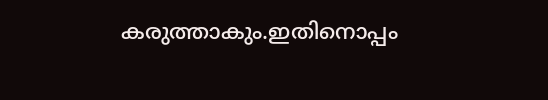കരുത്താകും.ഇതിനൊപ്പം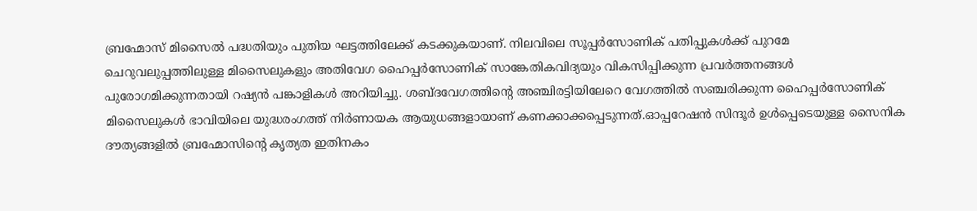ബ്രഹ്മോസ് മിസൈൽ പദ്ധതിയും പുതിയ ഘട്ടത്തിലേക്ക് കടക്കുകയാണ്. നിലവിലെ സൂപ്പർസോണിക് പതിപ്പുകൾക്ക് പുറമേ ചെറുവലുപ്പത്തിലുള്ള മിസൈലുകളും അതിവേഗ ഹൈപ്പർസോണിക് സാങ്കേതികവിദ്യയും വികസിപ്പിക്കുന്ന പ്രവർത്തനങ്ങൾ പുരോഗമിക്കുന്നതായി റഷ്യൻ പങ്കാളികൾ അറിയിച്ചു. ശബ്ദവേഗത്തിന്റെ അഞ്ചിരട്ടിയിലേറെ വേഗത്തിൽ സഞ്ചരിക്കുന്ന ഹൈപ്പർസോണിക് മിസൈലുകൾ ഭാവിയിലെ യുദ്ധരംഗത്ത് നിർണായക ആയുധങ്ങളായാണ് കണക്കാക്കപ്പെടുന്നത്.ഓപ്പറേഷൻ സിന്ദൂർ ഉൾപ്പെടെയുള്ള സൈനിക ദൗത്യങ്ങളിൽ ബ്രഹ്മോസിന്റെ കൃത്യത ഇതിനകം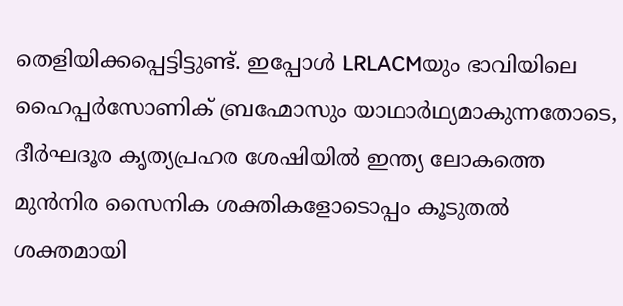തെളിയിക്കപ്പെട്ടിട്ടുണ്ട്. ഇപ്പോൾ LRLACMയും ഭാവിയിലെ ഹൈപ്പർസോണിക് ബ്രഹ്മോസും യാഥാർഥ്യമാകുന്നതോടെ, ദീർഘദൂര കൃത്യപ്രഹര ശേഷിയിൽ ഇന്ത്യ ലോകത്തെ മുൻനിര സൈനിക ശക്തികളോടൊപ്പം കൂടുതൽ ശക്തമായി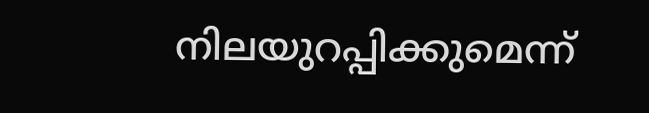നിലയുറപ്പിക്കുമെന്ന്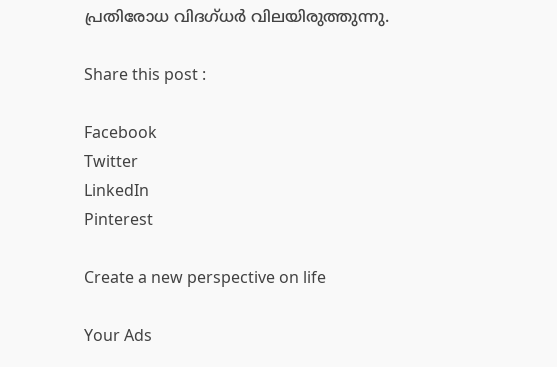പ്രതിരോധ വിദഗ്ധർ വിലയിരുത്തുന്നു.

Share this post :

Facebook
Twitter
LinkedIn
Pinterest

Create a new perspective on life

Your Ads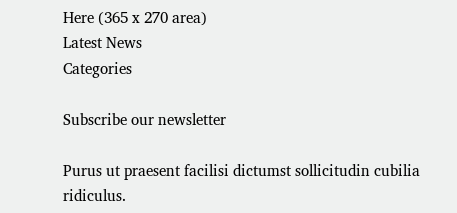Here (365 x 270 area)
Latest News
Categories

Subscribe our newsletter

Purus ut praesent facilisi dictumst sollicitudin cubilia ridiculus.